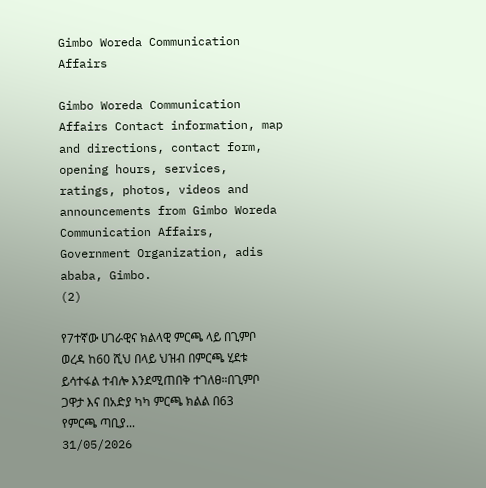Gimbo Woreda Communication Affairs

Gimbo Woreda Communication Affairs Contact information, map and directions, contact form, opening hours, services, ratings, photos, videos and announcements from Gimbo Woreda Communication Affairs, Government Organization, adis ababa, Gimbo.
(2)

የ7ተኛው ሀገራዊና ክልላዊ ምርጫ ላይ በጊምቦ ወረዳ ከ60 ሺህ በላይ ህዝብ በምርጫ ሂደቱ ይሳተፋል ተብሎ እንደሚጠበቅ ተገለፀ።በጊምቦ ጋዋታ እና በአድያ ካካ ምርጫ ክልል በ63 የምርጫ ጣቢያ...
31/05/2026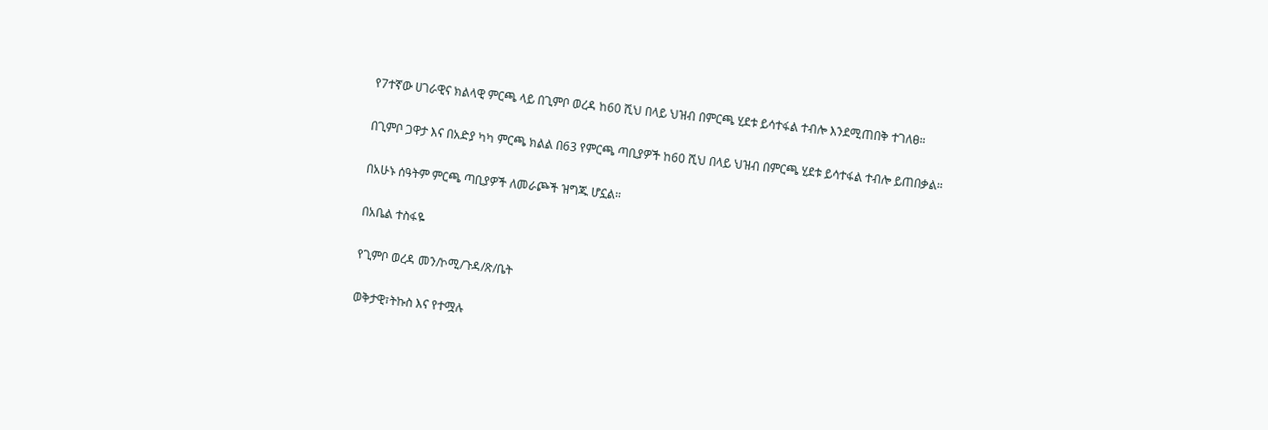የ7ተኛው ሀገራዊና ክልላዊ ምርጫ ላይ በጊምቦ ወረዳ ከ60 ሺህ በላይ ህዝብ በምርጫ ሂደቱ ይሳተፋል ተብሎ እንደሚጠበቅ ተገለፀ።

በጊምቦ ጋዋታ እና በአድያ ካካ ምርጫ ክልል በ63 የምርጫ ጣቢያዎች ከ60 ሺህ በላይ ህዝብ በምርጫ ሂደቱ ይሳተፋል ተብሎ ይጠበቃል።

በአሁኑ ሰዓትም ምርጫ ጣቢያዎች ለመራጮች ዝግጁ ሆኗል።

በአቤል ተስፋዬ

የጊምቦ ወረዳ መን/ኮሚ/ጉዳ/ጽ/ቤት

ወቅታዊ፣ትኩስ እና የተሟሉ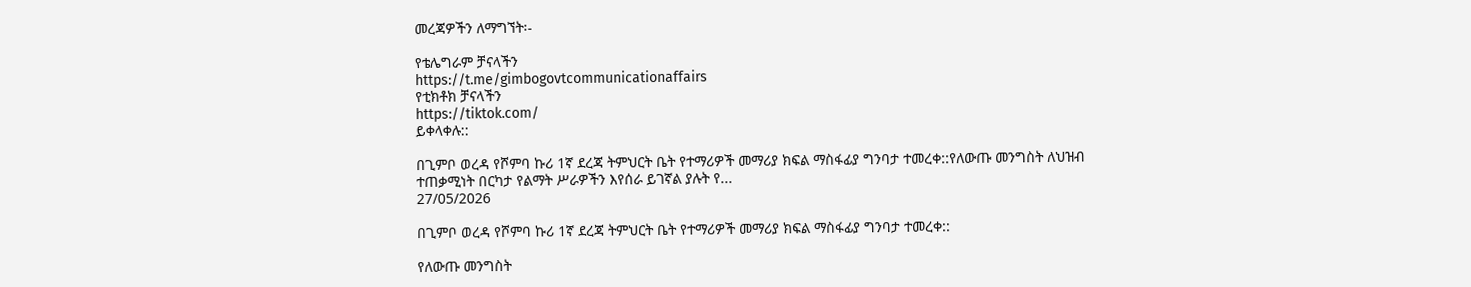መረጃዎችን ለማግኘት፡-

የቴሌግራም ቻናላችን
https://t.me/gimbogovtcommunicationaffairs
የቲክቶክ ቻናላችን
https://tiktok.com/
ይቀላቀሉ::

በጊምቦ ወረዳ የሾምባ ኩሪ 1ኛ ደረጃ ትምህርት ቤት የተማሪዎች መማሪያ ክፍል ማስፋፊያ ግንባታ ተመረቀ::የለውጡ መንግስት ለህዝብ ተጠቃሚነት በርካታ የልማት ሥራዎችን እየሰራ ይገኛል ያሉት የ...
27/05/2026

በጊምቦ ወረዳ የሾምባ ኩሪ 1ኛ ደረጃ ትምህርት ቤት የተማሪዎች መማሪያ ክፍል ማስፋፊያ ግንባታ ተመረቀ::

የለውጡ መንግስት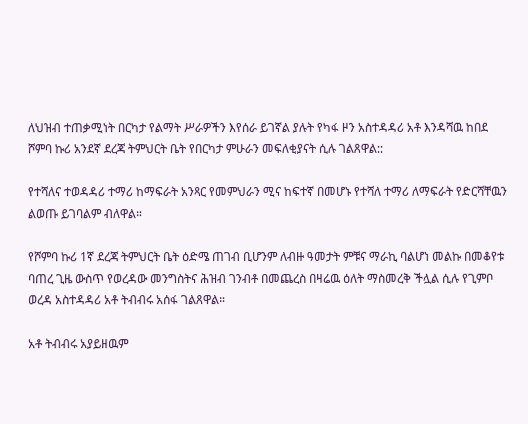ለህዝብ ተጠቃሚነት በርካታ የልማት ሥራዎችን እየሰራ ይገኛል ያሉት የካፋ ዞን አስተዳዳሪ አቶ እንዳሻዉ ከበደ ሾምባ ኩሪ አንደኛ ደረጃ ትምህርት ቤት የበርካታ ምሁራን መፍለቂያናት ሲሉ ገልጸዋል::

የተሻለና ተወዳዳሪ ተማሪ ከማፍራት አንጻር የመምህራን ሚና ከፍተኛ በመሆኑ የተሻለ ተማሪ ለማፍራት የድርሻቸዉን ልወጡ ይገባልም ብለዋል።

የሾምባ ኩሪ 1ኛ ደረጃ ትምህርት ቤት ዕድሜ ጠገብ ቢሆንም ለብዙ ዓመታት ምቹና ማራኪ ባልሆነ መልኩ በመቆየቱ ባጠረ ጊዜ ውስጥ የወረዳው መንግስትና ሕዝብ ገንብቶ በመጨረስ በዛሬዉ ዕለት ማስመረቅ ችሏል ሲሉ የጊምቦ ወረዳ አስተዳዳሪ አቶ ትብብሩ አሰፋ ገልጸዋል።

አቶ ትብብሩ አያይዘዉም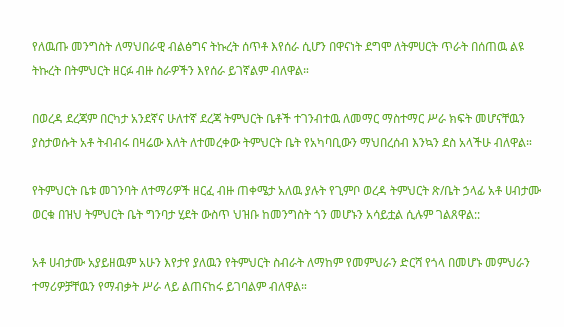የለዉጡ መንግስት ለማህበራዊ ብልፅግና ትኩረት ሰጥቶ እየሰራ ሲሆን በዋናነት ደግሞ ለትምሀርት ጥራት በሰጠዉ ልዩ ትኩረት በትምህርት ዘርፉ ብዙ ስራዎችን እየሰራ ይገኛልም ብለዋል።

በወረዳ ደረጃም በርካታ አንደኛና ሁለተኛ ደረጃ ትምህርት ቤቶች ተገንብተዉ ለመማር ማስተማር ሥራ ክፍት መሆናቸዉን ያስታወሱት አቶ ትብብሩ በዛሬው እለት ለተመረቀው ትምህርት ቤት የአካባቢውን ማህበረሰብ እንኳን ደስ አላችሁ ብለዋል።

የትምህርት ቤቱ መገንባት ለተማሪዎች ዘርፈ ብዙ ጠቀሜታ አለዉ ያሉት የጊምቦ ወረዳ ትምህርት ጽ/ቤት ኃላፊ አቶ ሀብታሙ ወርቁ በዝህ ትምህርት ቤት ግንባታ ሂደት ውስጥ ህዝቡ ከመንግስት ጎን መሆኑን አሳይቷል ሲሉም ገልጸዋል::

አቶ ሀብታሙ አያይዘዉም አሁን እየታየ ያለዉን የትምህርት ስብራት ለማከም የመምህራን ድርሻ የጎላ በመሆኑ መምህራን ተማሪዎቻቸዉን የማብቃት ሥራ ላይ ልጠናከሩ ይገባልም ብለዋል።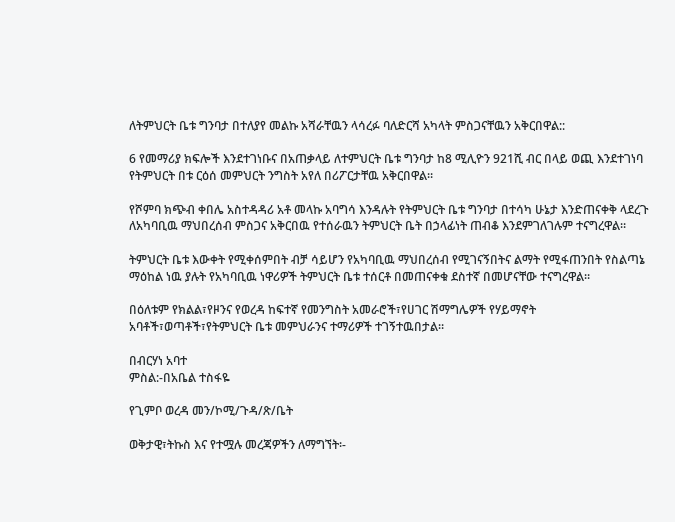ለትምህርት ቤቱ ግንባታ በተለያየ መልኩ አሻራቸዉን ላሳረፉ ባለድርሻ አካላት ምስጋናቸዉን አቅርበዋል::

6 የመማሪያ ክፍሎች እንደተገነቡና በአጠቃላይ ለተምህርት ቤቱ ግንባታ ከ8 ሚሊዮን 921ሺ ብር በላይ ወጪ እንደተገነባ የትምህርት በቱ ርዕሰ መምህርት ንግስት አየለ በሪፖርታቸዉ አቅርበዋል።

የሾምባ ክጭብ ቀበሌ አስተዳዳሪ አቶ መላኩ አባግሳ እንዳሉት የትምህርት ቤቱ ግንባታ በተሳካ ሁኔታ እንድጠናቀቅ ላደረጉ ለአካባቢዉ ማህበረሰብ ምስጋና አቅርበዉ የተሰራዉን ትምህርት ቤት በኃላፊነት ጠብቆ እንደምገለገሉም ተናግረዋል።

ትምህርት ቤቱ እውቀት የሚቀሰምበት ብቻ ሳይሆን የአካባቢዉ ማህበረሰብ የሚገናኝበትና ልማት የሚፋጠንበት የስልጣኔ ማዕከል ነዉ ያሉት የአካባቢዉ ነዋሪዎች ትምህርት ቤቱ ተሰርቶ በመጠናቀቁ ደስተኛ በመሆናቸው ተናግረዋል።

በዕለቱም የክልል፣የዞንና የወረዳ ከፍተኛ የመንግስት አመራሮች፣የሀገር ሽማግሌዎች የሃይማኖት አባቶች፣ወጣቶች፣የትምህርት ቤቱ መምህራንና ተማሪዎች ተገኝተዉበታል።

በብርሃነ አባተ
ምስል:-በአቤል ተስፋዬ

የጊምቦ ወረዳ መን/ኮሚ/ጉዳ/ጽ/ቤት

ወቅታዊ፣ትኩስ እና የተሟሉ መረጃዎችን ለማግኘት፡-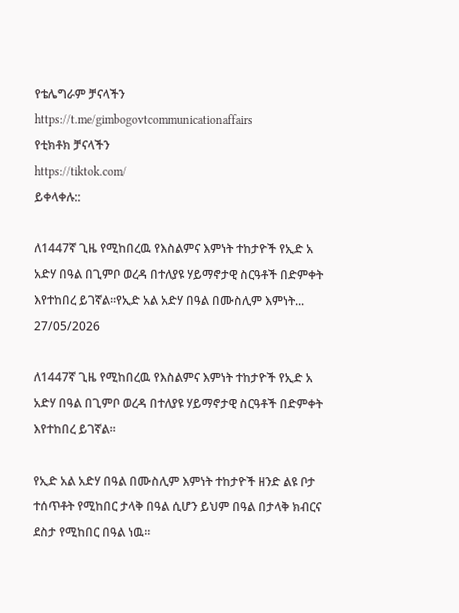የቴሌግራም ቻናላችን
https://t.me/gimbogovtcommunicationaffairs
የቲክቶክ ቻናላችን
https://tiktok.com/
ይቀላቀሉ::

ለ1447ኛ ጊዜ የሚከበረዉ የእስልምና እምነት ተከታዮች የኢድ አ አድሃ በዓል በጊምቦ ወረዳ በተለያዩ ሃይማኖታዊ ስርዓቶች በድምቀት እየተከበረ ይገኛል።የኢድ አል አድሃ በዓል በሙስሊም እምነት...
27/05/2026

ለ1447ኛ ጊዜ የሚከበረዉ የእስልምና እምነት ተከታዮች የኢድ አ አድሃ በዓል በጊምቦ ወረዳ በተለያዩ ሃይማኖታዊ ስርዓቶች በድምቀት እየተከበረ ይገኛል።

የኢድ አል አድሃ በዓል በሙስሊም እምነት ተከታዮች ዘንድ ልዩ ቦታ ተሰጥቶት የሚከበር ታላቅ በዓል ሲሆን ይህም በዓል በታላቅ ክብርና ደስታ የሚከበር በዓል ነዉ።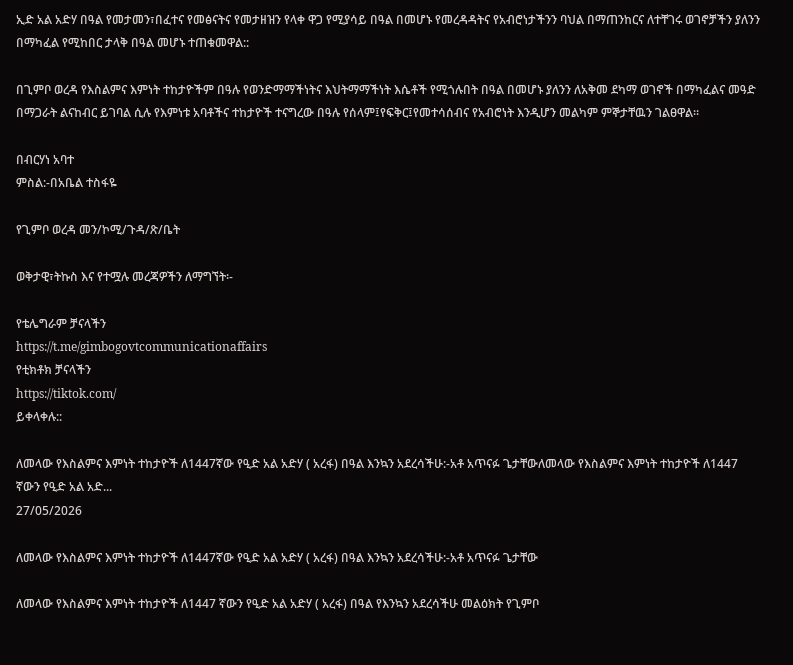ኢድ አል አድሃ በዓል የመታመን፣በፈተና የመፅናትና የመታዘዝን የላቀ ዋጋ የሚያሳይ በዓል በመሆኑ የመረዳዳትና የአብሮነታችንን ባህል በማጠንከርና ለተቸገሩ ወገኖቻችን ያለንን በማካፈል የሚከበር ታላቅ በዓል መሆኑ ተጠቁመዋል::

በጊምቦ ወረዳ የእስልምና እምነት ተከታዮችም በዓሉ የወንድማማችነትና እህትማማችነት እሴቶች የሚጎሉበት በዓል በመሆኑ ያለንን ለአቅመ ደካማ ወገኖች በማካፈልና መዓድ በማጋራት ልናከብር ይገባል ሲሉ የእምነቱ አባቶችና ተከታዮች ተናግረው በዓሉ የሰላም፤የፍቅር፤የመተሳሰብና የአብሮነት እንዲሆን መልካም ምኞታቸዉን ገልፀዋል።

በብርሃነ አባተ
ምስል:-በአቤል ተስፋዬ

የጊምቦ ወረዳ መን/ኮሚ/ጉዳ/ጽ/ቤት

ወቅታዊ፣ትኩስ እና የተሟሉ መረጃዎችን ለማግኘት፡-

የቴሌግራም ቻናላችን
https://t.me/gimbogovtcommunicationaffairs
የቲክቶክ ቻናላችን
https://tiktok.com/
ይቀላቀሉ::

ለመላው የእስልምና እምነት ተከታዮች ለ1447ኛው የዒድ አል አድሃ ( አረፋ) በዓል እንኳን አደረሳችሁ:-አቶ አጥናፉ ጌታቸውለመላው የእስልምና እምነት ተከታዮች ለ1447 ኛውን የዒድ አል አድ...
27/05/2026

ለመላው የእስልምና እምነት ተከታዮች ለ1447ኛው የዒድ አል አድሃ ( አረፋ) በዓል እንኳን አደረሳችሁ:-አቶ አጥናፉ ጌታቸው

ለመላው የእስልምና እምነት ተከታዮች ለ1447 ኛውን የዒድ አል አድሃ ( አረፋ) በዓል የእንኳን አደረሳችሁ መልዕክት የጊምቦ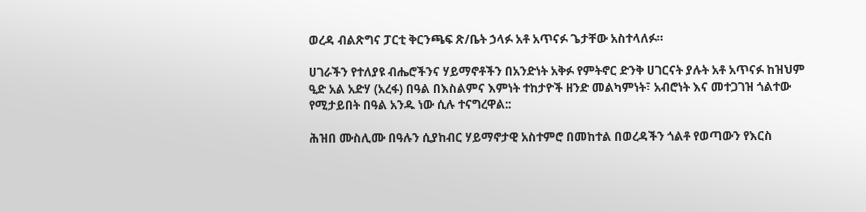ወረዳ ብልጽግና ፓርቲ ቅርንጫፍ ጽ/ቤት ኃላፉ አቶ አጥናፉ ጌታቸው አስተላለፉ።

ሀገራችን የተለያዩ ብሔሮችንና ሃይማኖቶችን በአንድነት አቅፉ የምትኖር ድንቅ ሀገርናት ያሉት አቶ አጥናፉ ከዝህም ዒድ አል አድሃ (አረፋ) በዓል በእስልምና እምነት ተከታዮች ዘንድ መልካምነት፣ አብሮነት እና መተጋገዝ ጎልተው የሚታይበት በዓል አንዱ ነው ሲሉ ተናግረዋል::

ሕዝበ ሙስሊሙ በዓሉን ሲያከብር ሃይማኖታዊ አስተምሮ በመከተል በወረዳችን ጎልቶ የወጣውን የእርስ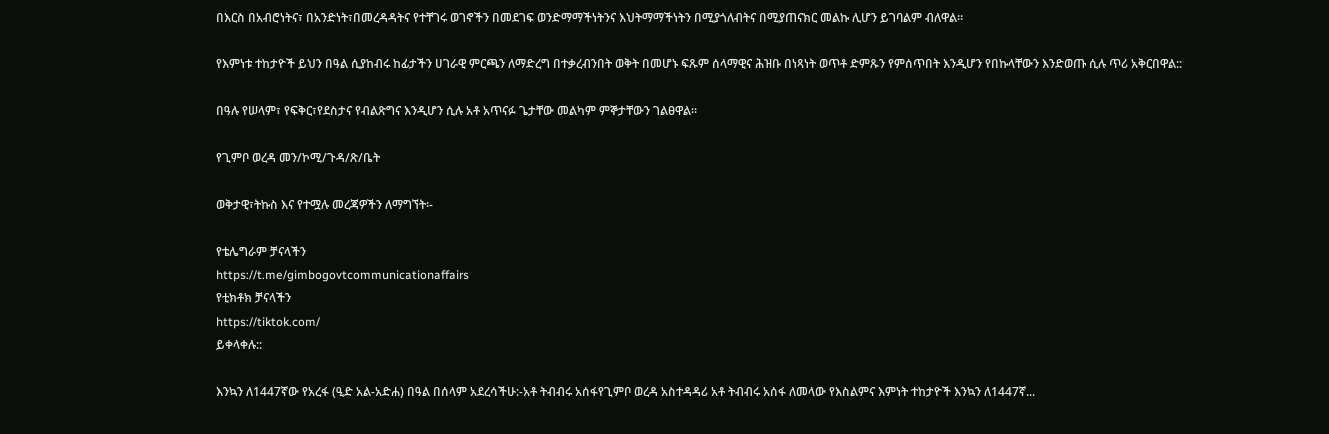በእርስ በአብሮነትና፣ በአንድነት፣በመረዳዳትና የተቸገሩ ወገኖችን በመደገፍ ወንድማማችነትንና እህትማማችነትን በሚያጎለብትና በሚያጠናክር መልኩ ሊሆን ይገባልም ብለዋል።

የእምነቱ ተከታዮች ይህን በዓል ሲያከብሩ ከፊታችን ሀገራዊ ምርጫን ለማድረግ በተቃረብንበት ወቅት በመሆኑ ፍጹም ሰላማዊና ሕዝቡ በነጻነት ወጥቶ ድምጹን የምሰጥበት እንዲሆን የበኩላቸውን እንድወጡ ሲሉ ጥሪ አቅርበዋል::

በዓሉ የሠላም፣ የፍቅር፣የደስታና የብልጽግና እንዲሆን ሲሉ አቶ አጥናፉ ጌታቸው መልካም ምኞታቸውን ገልፀዋል።

የጊምቦ ወረዳ መን/ኮሚ/ጉዳ/ጽ/ቤት

ወቅታዊ፣ትኩስ እና የተሟሉ መረጃዎችን ለማግኘት፡-

የቴሌግራም ቻናላችን
https://t.me/gimbogovtcommunicationaffairs
የቲክቶክ ቻናላችን
https://tiktok.com/
ይቀላቀሉ::

እንኳን ለ1447ኛው የአረፋ (ዒድ አል-አድሐ) በዓል በሰላም አደረሳችሁ:-አቶ ትብብሩ አሰፋየጊምቦ ወረዳ አስተዳዳሪ አቶ ትብብሩ አሰፋ ለመላው የእስልምና እምነት ተከታዮች እንኳን ለ1447ኛ...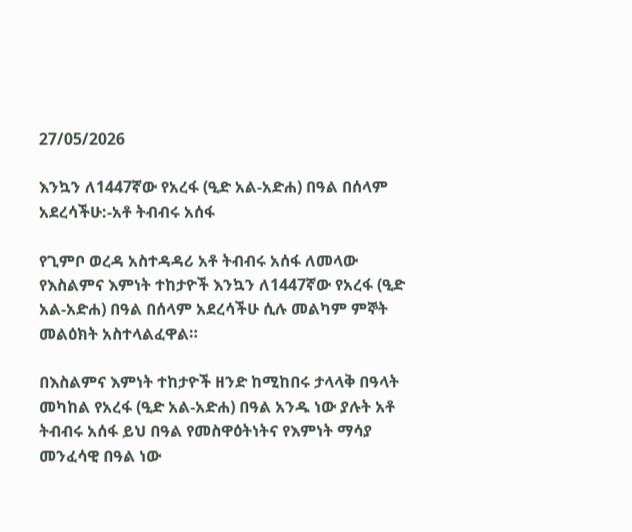27/05/2026

እንኳን ለ1447ኛው የአረፋ (ዒድ አል-አድሐ) በዓል በሰላም አደረሳችሁ:-አቶ ትብብሩ አሰፋ

የጊምቦ ወረዳ አስተዳዳሪ አቶ ትብብሩ አሰፋ ለመላው የእስልምና እምነት ተከታዮች እንኳን ለ1447ኛው የአረፋ (ዒድ አል-አድሐ) በዓል በሰላም አደረሳችሁ ሲሉ መልካም ምኞት መልዕክት አስተላልፈዋል።

በእስልምና እምነት ተከታዮች ዘንድ ከሚከበሩ ታላላቅ በዓላት መካከል የአረፋ (ዒድ አል-አድሐ) በዓል አንዱ ነው ያሉት አቶ ትብብሩ አሰፋ ይህ በዓል የመስዋዕትነትና የእምነት ማሳያ መንፈሳዊ በዓል ነው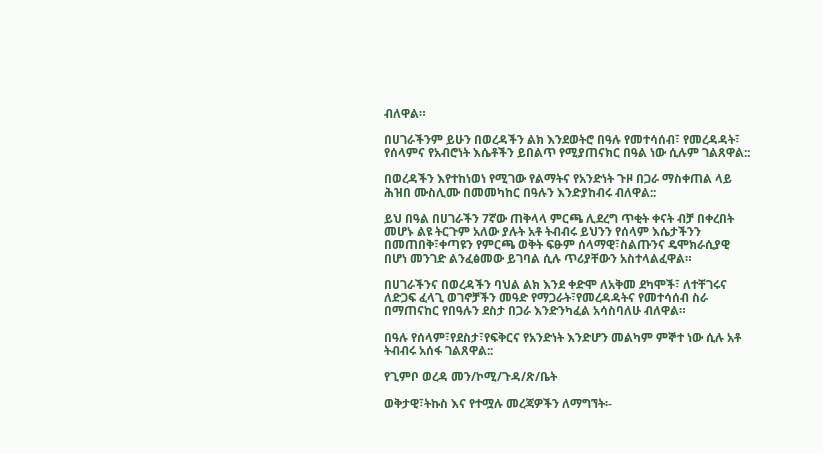ብለዋል።

በሀገራችንም ይሁን በወረዳችን ልክ እንደወትሮ በዓሉ የመተሳሰብ፣ የመረዳዳት፣ የሰላምና የአብሮነት እሴቶችን ይበልጥ የሚያጠናክር በዓል ነው ሲሉም ገልጸዋል::

በወረዳችን እየተከነወነ የሚገው የልማትና የአንድነት ጉዞ በጋራ ማስቀጠል ላይ ሕዝበ ሙስሊሙ በመመካከር በዓሉን እንድያከብሩ ብለዋል::

ይህ በዓል በሀገራችን 7ኛው ጠቅላላ ምርጫ ሊደረግ ጥቂት ቀናት ብቻ በቀረበት መሆኑ ልዩ ትርጉም አለው ያሉት አቶ ትብብሩ ይህንን የሰላም እሴታችንን በመጠበቅ፣ቀጣዩን የምርጫ ወቅት ፍፁም ሰላማዊ፣ስልጡንና ዴሞክራሲያዊ በሆነ መንገድ ልንፈፅመው ይገባል ሲሉ ጥሪያቸውን አስተላልፈዋል።

በሀገራችንና በወረዳችን ባህል ልክ እንደ ቀድሞ ለአቅመ ደካሞች፣ ለተቸገሩና ለድጋፍ ፈላጊ ወገኖቻችን መዓድ የማጋራት፣የመረዳዳትና የመተሳሰብ ስራ በማጠናከር የበዓሉን ደስታ በጋራ እንድንካፈል አሳስባለሁ ብለዋል።

በዓሉ የሰላም፣የደስታ፣የፍቅርና የአንድነት እንድሆን መልካም ምኞተ ነው ሲሉ አቶ ትብብሩ አሰፋ ገልጸዋል::

የጊምቦ ወረዳ መን/ኮሚ/ጉዳ/ጽ/ቤት

ወቅታዊ፣ትኩስ እና የተሟሉ መረጃዎችን ለማግኘት፡-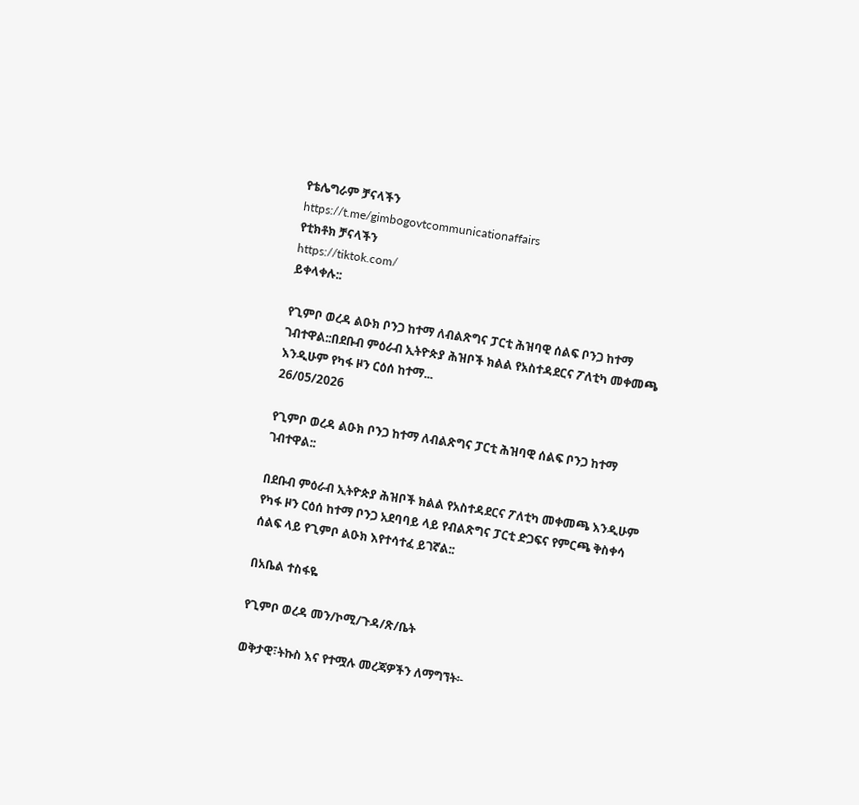የቴሌግራም ቻናላችን
https://t.me/gimbogovtcommunicationaffairs
የቲክቶክ ቻናላችን
https://tiktok.com/
ይቀላቀሉ::

የጊምቦ ወረዳ ልዑክ ቦንጋ ከተማ ለብልጽግና ፓርቲ ሕዝባዊ ሰልፍ ቦንጋ ከተማ ገብተዋል::በደቡብ ምዕራብ ኢትዮጵያ ሕዝቦች ክልል የአስተዳደርና ፖለቲካ መቀመጫ እንዲሁም የካፋ ዞን ርዕሰ ከተማ...
26/05/2026

የጊምቦ ወረዳ ልዑክ ቦንጋ ከተማ ለብልጽግና ፓርቲ ሕዝባዊ ሰልፍ ቦንጋ ከተማ ገብተዋል::

በደቡብ ምዕራብ ኢትዮጵያ ሕዝቦች ክልል የአስተዳደርና ፖለቲካ መቀመጫ እንዲሁም የካፋ ዞን ርዕሰ ከተማ ቦንጋ አደባባይ ላይ የብልጽግና ፓርቲ ድጋፍና የምርጫ ቅስቀሳ ሰልፍ ላይ የጊምቦ ልዑክ እየተሳተፈ ይገኛል::

በአቤል ተስፋዬ

የጊምቦ ወረዳ መን/ኮሚ/ጉዳ/ጽ/ቤት

ወቅታዊ፣ትኩስ እና የተሟሉ መረጃዎችን ለማግኘት፡-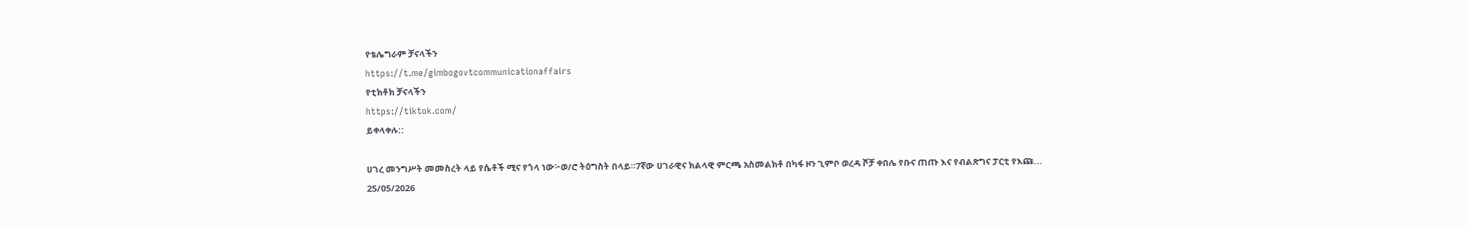የቴሌግራም ቻናላችን
https://t.me/gimbogovtcommunicationaffairs
የቲክቶክ ቻናላችን
https://tiktok.com/
ይቀላቀሉ::

ሀገረ መንግሥት መመስረት ላይ የሴቶች ሚና የጎላ ነው፦ወ/ሮ ትዕግስት በላይ።7ኛው ሀገራዊና ክልላዊ ምርጫ አስመልክቶ በካፋ ዞን ጊምቦ ወረዳ ሾቻ ቀበሌ የቡና ጠጡ እና የብልጽግና ፓርቲ የእጩ...
25/05/2026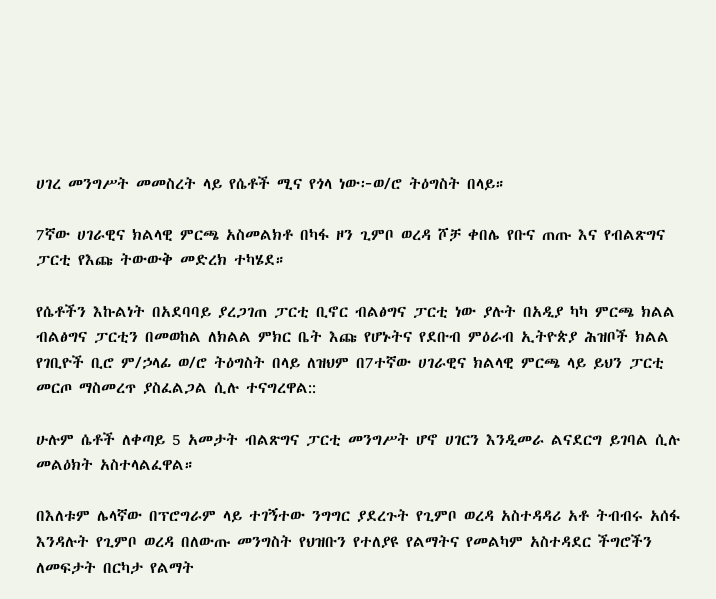ሀገረ መንግሥት መመስረት ላይ የሴቶች ሚና የጎላ ነው፦ወ/ሮ ትዕግስት በላይ።

7ኛው ሀገራዊና ክልላዊ ምርጫ አስመልክቶ በካፋ ዞን ጊምቦ ወረዳ ሾቻ ቀበሌ የቡና ጠጡ እና የብልጽግና ፓርቲ የእጩ ትውውቅ መድረክ ተካሄደ።

የሴቶችን እኩልነት በአደባባይ ያረጋገጠ ፓርቲ ቢኖር ብልፅግና ፓርቲ ነው ያሉት በአዲያ ካካ ምርጫ ክልል ብልፅግና ፓርቲን በመወከል ለክልል ምክር ቤት እጩ የሆኑትና የደቡብ ምዕራብ ኢትዮጵያ ሕዝቦች ክልል የገቢዮች ቢሮ ም/ኃላፊ ወ/ሮ ትዕግስት በላይ ለዝህም በ7ተኛው ሀገራዊና ክልላዊ ምርጫ ላይ ይህን ፓርቲ መርጦ ማስመረጥ ያስፈልጋል ሲሉ ተናግረዋል::

ሁሉም ሴቶች ለቀጣይ 5 አመታት ብልጽግና ፓርቲ መንግሥት ሆኖ ሀገርን እንዲመራ ልናደርግ ይገባል ሲሉ መልዕክት አስተላልፈዋል።

በእለቱም ሌላኛው በፕሮግራም ላይ ተገኝተው ንግግር ያደረጉት የጊምቦ ወረዳ አስተዳዳሪ አቶ ትብብሩ አሰፋ እንዳሉት የጊምቦ ወረዳ በለውጡ መንግስት የህዝቡን የተለያዩ የልማትና የመልካም አስተዳደር ችግሮችን ለመፍታት በርካታ የልማት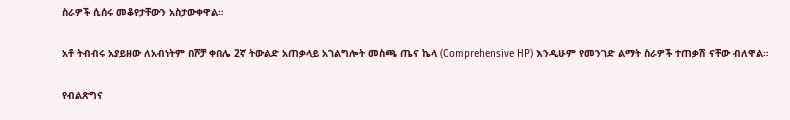ስራዎች ሲሰሩ መቆየታቸውን አስታውቀዋል።

አቶ ትብብሩ አያይዘው ለአብነትም በሾቻ ቀበሌ 2ኛ ትውልድ አጠቃላይ አገልግሎት መስጫ ጤና ኬላ (Comprehensive HP) እንዲሁም የመንገድ ልማት ስራዎች ተጠቃሽ ናቸው ብለዋል።

የብልጽግና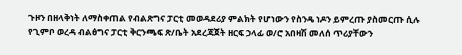ጉዞን በዘላቅነት ለማስቀጠል የብልጽግና ፓርቲ መወዳደሪያ ምልክት የሆነውን የስንዴ ነዶን ይምረጡ ያስመርጡ ሲሉ የጊምቦ ወረዳ ብልፅግና ፓርቲ ቅርንጫፍ ጽ/ቤት አደረጃጀት ዘርፍ ኃላፊ ወ/ሮ አበዛሽ መለሰ ጥሪያቸውን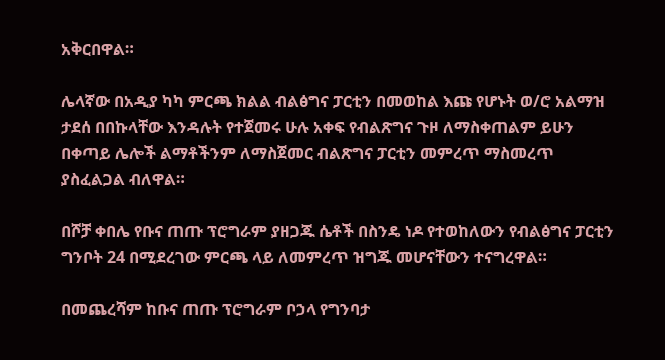አቅርበዋል።

ሌላኛው በአዲያ ካካ ምርጫ ክልል ብልፅግና ፓርቲን በመወከል እጩ የሆኑት ወ/ሮ አልማዝ ታደሰ በበኩላቸው እንዳሉት የተጀመሩ ሁሉ አቀፍ የብልጽግና ጉዞ ለማስቀጠልም ይሁን በቀጣይ ሌሎች ልማቶችንም ለማስጀመር ብልጽግና ፓርቲን መምረጥ ማስመረጥ ያስፈልጋል ብለዋል።

በሾቻ ቀበሌ የቡና ጠጡ ፕሮግራም ያዘጋጁ ሴቶች በስንዴ ነዶ የተወከለውን የብልፅግና ፓርቲን ግንቦት 24 በሚደረገው ምርጫ ላይ ለመምረጥ ዝግጁ መሆናቸውን ተናግረዋል።

በመጨረሻም ከቡና ጠጡ ፕሮግራም ቦኃላ የግንባታ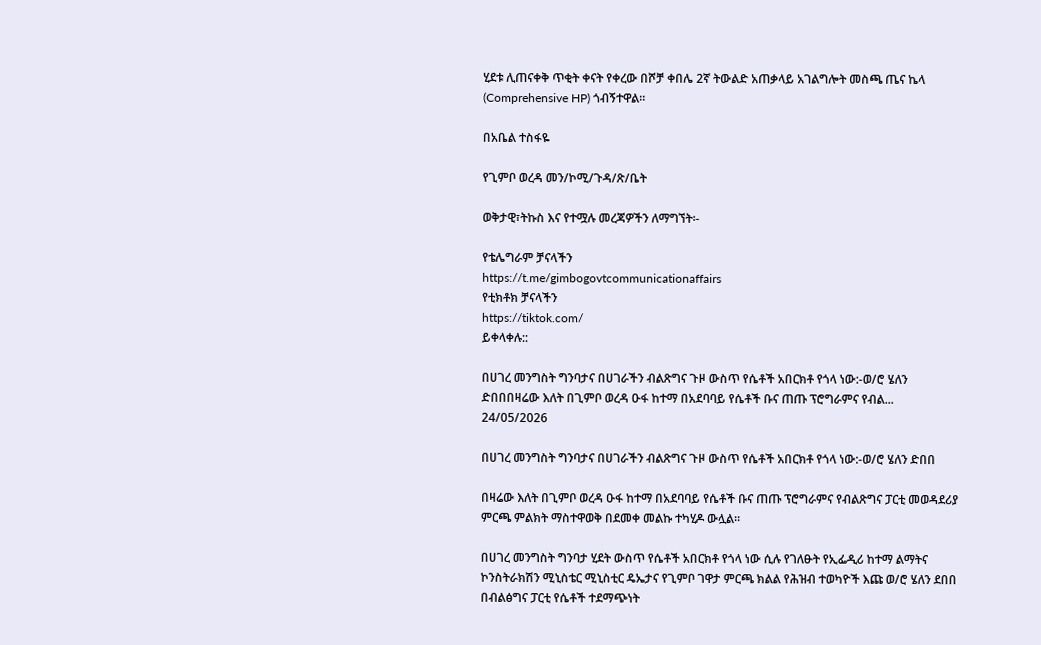ሂደቱ ሊጠናቀቅ ጥቂት ቀናት የቀረው በሾቻ ቀበሌ 2ኛ ትውልድ አጠቃላይ አገልግሎት መስጫ ጤና ኬላ (Comprehensive HP) ጎብኝተዋል።

በአቤል ተስፋዬ

የጊምቦ ወረዳ መን/ኮሚ/ጉዳ/ጽ/ቤት

ወቅታዊ፣ትኩስ እና የተሟሉ መረጃዎችን ለማግኘት፡-

የቴሌግራም ቻናላችን
https://t.me/gimbogovtcommunicationaffairs
የቲክቶክ ቻናላችን
https://tiktok.com/
ይቀላቀሉ::

በሀገረ መንግስት ግንባታና በሀገራችን ብልጽግና ጉዞ ውስጥ የሴቶች አበርክቶ የጎላ ነው:-ወ/ሮ ሄለን ድበበበዛሬው እለት በጊምቦ ወረዳ ዑፋ ከተማ በአደባባይ የሴቶች ቡና ጠጡ ፕሮግራምና የብል...
24/05/2026

በሀገረ መንግስት ግንባታና በሀገራችን ብልጽግና ጉዞ ውስጥ የሴቶች አበርክቶ የጎላ ነው:-ወ/ሮ ሄለን ድበበ

በዛሬው እለት በጊምቦ ወረዳ ዑፋ ከተማ በአደባባይ የሴቶች ቡና ጠጡ ፕሮግራምና የብልጽግና ፓርቲ መወዳደሪያ ምርጫ ምልክት ማስተዋወቅ በደመቀ መልኩ ተካሂዶ ውሏል።

በሀገረ መንግስት ግንባታ ሂደት ውስጥ የሴቶች አበርክቶ የጎላ ነው ሲሉ የገለፁት የኢፌዲሪ ከተማ ልማትና ኮንስትራክሽን ሚኒስቴር ሚኒስቲር ዴኤታና የጊምቦ ገዋታ ምርጫ ክልል የሕዝብ ተወካዮች እጩ ወ/ሮ ሄለን ደበበ በብልፅግና ፓርቲ የሴቶች ተደማጭነት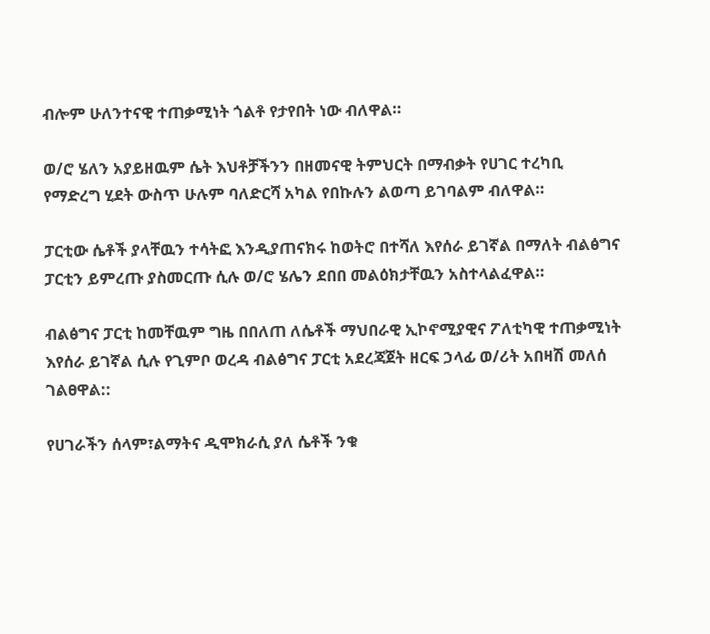ብሎም ሁለንተናዊ ተጠቃሚነት ጎልቶ የታየበት ነው ብለዋል።

ወ/ሮ ሄለን አያይዘዉም ሴት እህቶቻችንን በዘመናዊ ትምህርት በማብቃት የሀገር ተረካቢ የማድረግ ሂደት ውስጥ ሁሉም ባለድርሻ አካል የበኩሉን ልወጣ ይገባልም ብለዋል።

ፓርቲው ሴቶች ያላቸዉን ተሳትፎ እንዲያጠናክሩ ከወትሮ በተሻለ እየሰራ ይገኛል በማለት ብልፅግና ፓርቲን ይምረጡ ያስመርጡ ሲሉ ወ/ሮ ሄሌን ደበበ መልዕክታቸዉን አስተላልፈዋል።

ብልፅግና ፓርቲ ከመቸዉም ግዜ በበለጠ ለሴቶች ማህበራዊ ኢኮኖሚያዊና ፖለቲካዊ ተጠቃሚነት እየሰራ ይገኛል ሲሉ የጊምቦ ወረዳ ብልፅግና ፓርቲ አደረጃጀት ዘርፍ ኃላፊ ወ/ሪት አበዛሽ መለሰ ገልፀዋል::

የሀገራችን ሰላም፣ልማትና ዲሞክራሲ ያለ ሴቶች ንቁ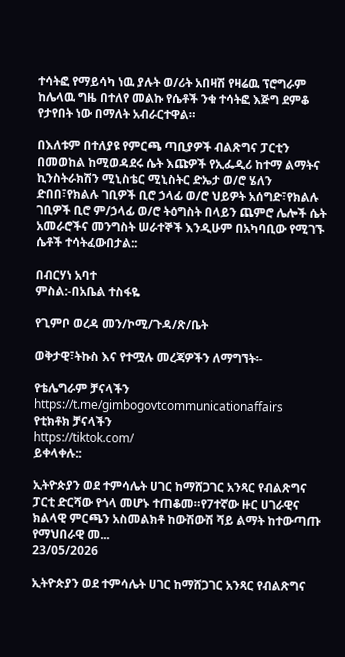ተሳትፎ የማይሳካ ነዉ ያሉት ወ/ሪት አበዛሽ የዛሬዉ ፕሮግራም ከሌላዉ ግዜ በተለየ መልኩ የሴቶች ንቁ ተሳትፎ እጅግ ደምቆ የታየበት ነው በማለት አብራርተዋል።

በእለቱም በተለያዩ የምርጫ ጣቢያዎች ብልጽግና ፓርቲን በመወከል ከሚወዳደሩ ሴት እጩዎች የኢፌዲሪ ከተማ ልማትና ኪንስትራክሽን ሚኒስቴር ሚኒስትር ድኤታ ወ/ሮ ሄለን ድበበ፣የክልሉ ገቢዎች ቢሮ ኃላፊ ወ/ሮ ህይዎት አሰግድ፣የክልሉ ገቢዎች ቢሮ ም/ኃላፊ ወ/ሮ ትዕግስት በላይን ጨምሮ ሌሎች ሴት አመራሮችና መንግስት ሠራተኞች እንዲሁም በአካባቢው የሚገኙ ሴቶች ተሳትፈውበታል::

በብርሃነ አባተ
ምስል:-በአቤል ተስፋዬ

የጊምቦ ወረዳ መን/ኮሚ/ጉዳ/ጽ/ቤት

ወቅታዊ፣ትኩስ እና የተሟሉ መረጃዎችን ለማግኘት፡-

የቴሌግራም ቻናላችን
https://t.me/gimbogovtcommunicationaffairs
የቲክቶክ ቻናላችን
https://tiktok.com/
ይቀላቀሉ::

ኢትዮጵያን ወደ ተምሳሌት ሀገር ከማሸጋገር አንጻር የብልጽግና ፓርቲ ድርሻው የጎላ መሆኑ ተጠቆመ።የ7ተኛው ዙር ሀገራዊና ክልላዊ ምርጫን አስመልክቶ ከውሽውሽ ሻይ ልማት ከተውጣጡ የማህበራዊ መ...
23/05/2026

ኢትዮጵያን ወደ ተምሳሌት ሀገር ከማሸጋገር አንጻር የብልጽግና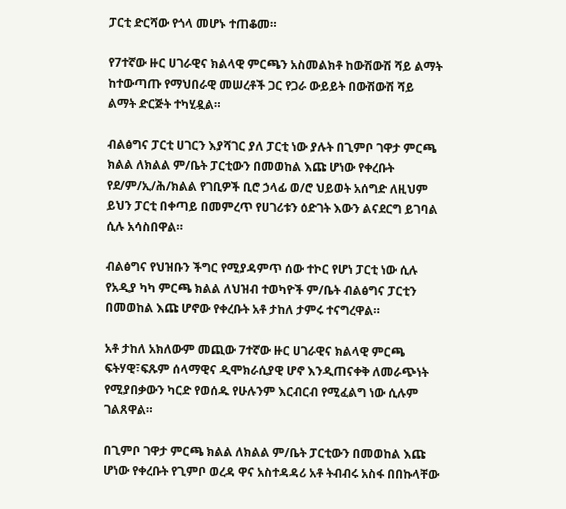ፓርቲ ድርሻው የጎላ መሆኑ ተጠቆመ።

የ7ተኛው ዙር ሀገራዊና ክልላዊ ምርጫን አስመልክቶ ከውሽውሽ ሻይ ልማት ከተውጣጡ የማህበራዊ መሠረቶች ጋር የጋራ ውይይት በውሽውሽ ሻይ ልማት ድርጅት ተካሂዷል።

ብልፅግና ፓርቲ ሀገርን እያሻገር ያለ ፓርቲ ነው ያሉት በጊምቦ ገዋታ ምርጫ ክልል ለክልል ም/ቤት ፓርቲውን በመወከል እጩ ሆነው የቀረቡት የደ/ም/ኢ/ሕ/ክልል የገቢዎች ቢሮ ኃላፊ ወ/ሮ ህይወት አሰግድ ለዚህም ይህን ፓርቲ በቀጣይ በመምረጥ የሀገሪቱን ዕድገት እውን ልናደርግ ይገባል ሲሉ አሳስበዋል።

ብልፅግና የህዝቡን ችግር የሚያዳምጥ ሰው ተኮር የሆነ ፓርቲ ነው ሲሉ የአዲያ ካካ ምርጫ ክልል ለህዝብ ተወካዮች ም/ቤት ብልፅግና ፓርቲን በመወከል እጩ ሆኖው የቀረቡት አቶ ታከለ ታምሩ ተናግረዋል።

አቶ ታከለ አክለውም መጪው 7ተኛው ዙር ሀገራዊና ክልላዊ ምርጫ ፍትሃዊ፣ፍጹም ሰላማዊና ዲሞክራሲያዊ ሆኖ እንዲጠናቀቅ ለመራጭነት የሚያበቃውን ካርድ የወሰዱ የሁሉንም እርብርብ የሚፈልግ ነው ሲሉም ገልጸዋል።

በጊምቦ ገዋታ ምርጫ ክልል ለክልል ም/ቤት ፓርቲውን በመወከል እጩ ሆነው የቀረቡት የጊምቦ ወረዳ ዋና አስተዳዳሪ አቶ ትብብሩ አስፋ በበኩላቸው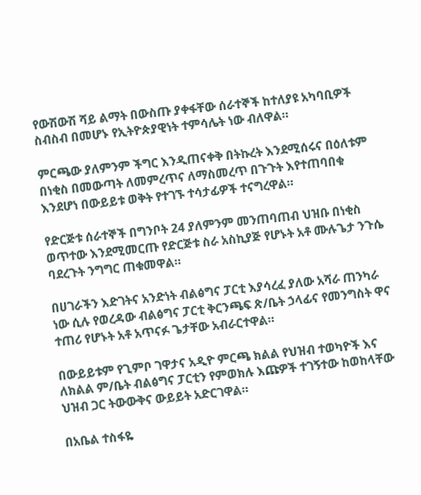የውሽውሽ ሻይ ልማት በውስጡ ያቀፋቸው ሰራተኞች ከተለያዩ አካባቢዎች ስብስብ በመሆኑ የኢትዮጵያዊነት ተምሳሌት ነው ብለዋል።

ምርጫው ያለምንም ችግር እንዲጠናቀቅ በትኩረት እንደሚሰሩና በዕለቱም በነቂስ በመውጣት ለመምረጥና ለማስመረጥ በጉጉት እየተጠባበቁ እንደሆነ በውይይቱ ወቅት የተገኙ ተሳታፊዎች ተናግረዋል።

የድርጅቱ ሰራተኞች በግንቦት 24 ያለምንም መንጠባጠብ ህዝቡ በነቂስ ወጥተው እንደሚመርጡ የድርጅቱ ስራ አስኪያጅ የሆኑት አቶ ሙሉጌታ ንጉሴ ባደረጉት ንግግር ጠቁመዋል።

በሀገራችን እድገትና አንድነት ብልፅግና ፓርቲ እያሳረፈ ያለው አሻራ ጠንካራ ነው ሲሉ የወረዳው ብልፅግና ፓርቲ ቅርንጫፍ ጽ/ቤት ኃላፊና የመንግስት ዋና ተጠሪ የሆኑት አቶ አጥናፉ ጌታቸው አብራርተዋል።

በውይይቱም የጊምቦ ገዋታና አዲዮ ምርጫ ክልል የህዝብ ተወካዮች እና ለክልል ም/ቤት ብልፅግና ፓርቲን የምወክሉ እጩዎች ተገኝተው ከወከላቸው ህዝብ ጋር ትውውቅና ውይይት አድርገዋል።

በአቤል ተስፋዬ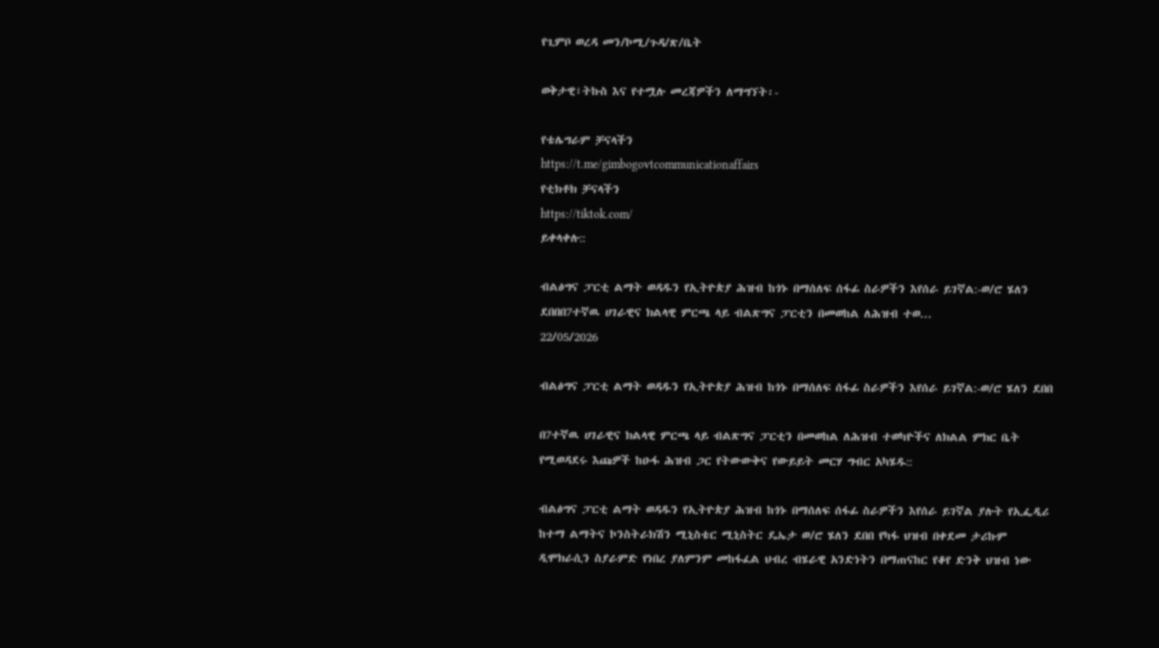የጊምቦ ወረዳ መን/ኮሚ/ጉዳ/ጽ/ቤት

ወቅታዊ፣ትኩስ እና የተሟሉ መረጃዎችን ለማግኘት፡-

የቴሌግራም ቻናላችን
https://t.me/gimbogovtcommunicationaffairs
የቲክቶክ ቻናላችን
https://tiktok.com/
ይቀላቀሉ::

ብልፅግና ፓርቲ ልማት ወዳዱን የኢትዮጵያ ሕዝብ ከጎኑ በማሰለፍ ሰፋፊ ስራዎችን እየሰራ ይገኛል:-ወ/ሮ ሄለን ደበበበ7ተኛዉ ሀገራዊና ክልላዊ ምርጫ ላይ ብልጽግና ፓርቲን በመወከል ለሕዝብ ተወ...
22/05/2026

ብልፅግና ፓርቲ ልማት ወዳዱን የኢትዮጵያ ሕዝብ ከጎኑ በማሰለፍ ሰፋፊ ስራዎችን እየሰራ ይገኛል:-ወ/ሮ ሄለን ደበበ

በ7ተኛዉ ሀገራዊና ክልላዊ ምርጫ ላይ ብልጽግና ፓርቲን በመወከል ለሕዝብ ተወካዮችና ለክልል ምክር ቤት የሚወዳደሩ እጩዎች ከዑፋ ሕዝብ ጋር የትውውቅና የውይይት መርሃ ግብር አካሄዱ::

ብልፅግና ፓርቲ ልማት ወዳዱን የኢትዮጵያ ሕዝብ ከጎኑ በማሰለፍ ሰፋፊ ስራዎችን እየሰራ ይገኛል ያሉት የኢፌዲሪ ከተማ ልማትና ኮንስትራክሽን ሚኒስቴር ሚኒስትር ዴኤታ ወ/ሮ ሄለን ደበበ የካፋ ህዝብ በቀደመ ታሪኩም ዲሞክራሲን ስያራምድ የነበረ ያለምንም መከፋፈል ህብረ ብሄራዊ አንድነትን በማጠናከር የቆየ ድንቅ ህዝብ ነው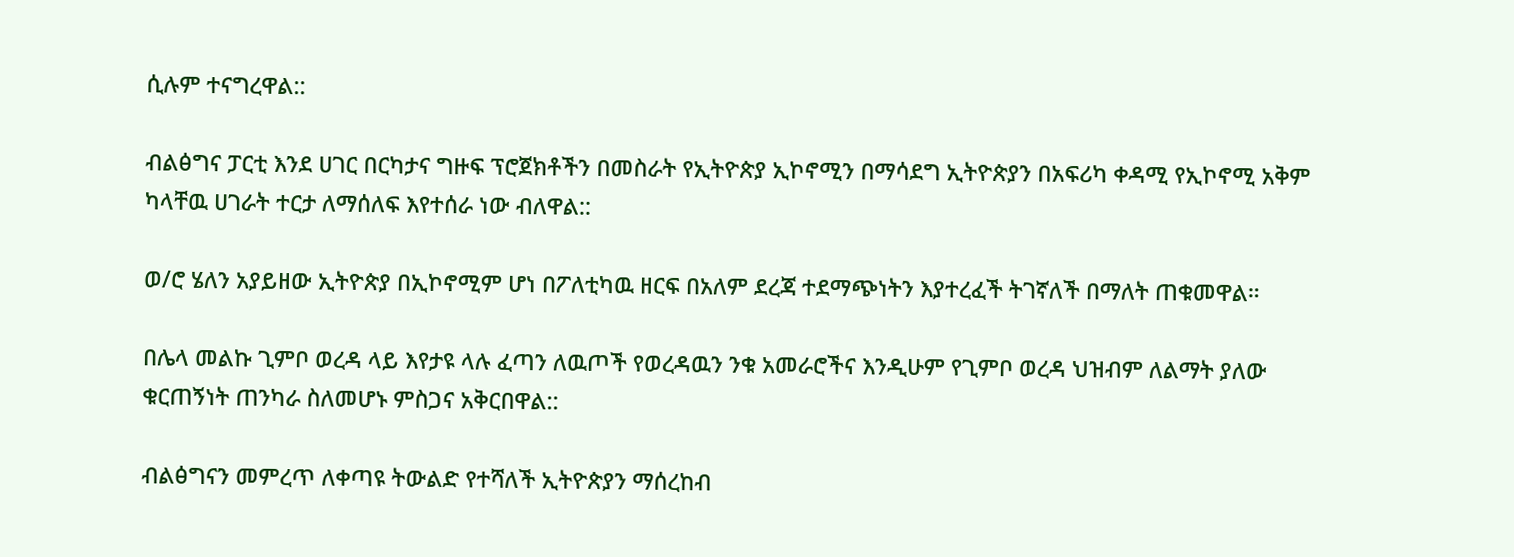ሲሉም ተናግረዋል::

ብልፅግና ፓርቲ እንደ ሀገር በርካታና ግዙፍ ፕሮጀክቶችን በመስራት የኢትዮጵያ ኢኮኖሚን በማሳደግ ኢትዮጵያን በአፍሪካ ቀዳሚ የኢኮኖሚ አቅም ካላቸዉ ሀገራት ተርታ ለማሰለፍ እየተሰራ ነው ብለዋል::

ወ/ሮ ሄለን አያይዘው ኢትዮጵያ በኢኮኖሚም ሆነ በፖለቲካዉ ዘርፍ በአለም ደረጃ ተደማጭነትን እያተረፈች ትገኛለች በማለት ጠቁመዋል።

በሌላ መልኩ ጊምቦ ወረዳ ላይ እየታዩ ላሉ ፈጣን ለዉጦች የወረዳዉን ንቁ አመራሮችና እንዲሁም የጊምቦ ወረዳ ህዝብም ለልማት ያለው ቁርጠኝነት ጠንካራ ስለመሆኑ ምስጋና አቅርበዋል::

ብልፅግናን መምረጥ ለቀጣዩ ትውልድ የተሻለች ኢትዮጵያን ማሰረከብ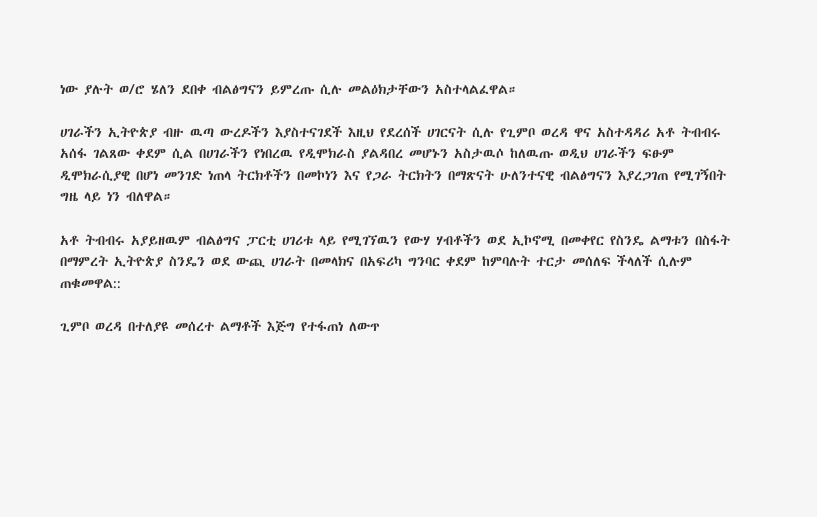ነው ያሉት ወ/ሮ ሄለን ደበቀ ብልፅግናን ይምረጡ ሲሉ መልዕክታቸውን አስተላልፈዋል።

ሀገራችን ኢትዮጵያ ብዙ ዉጣ ውረዶችን እያስተናገደች እዚህ የደረሰች ሀገርናት ሲሉ የጊምቦ ወረዳ ዋና አስተዳዳሪ አቶ ትብብሩ አሰፋ ገልጸው ቀደም ሲል በሀገራችን የነበረዉ የዲሞክራስ ያልዳበረ መሆኑን አስታዉሶ ከለዉጡ ወዲህ ሀገራችን ፍፁም ዲሞክራሲያዊ በሆነ መንገድ ነጠላ ትርክቶችን በመኮነን እና የጋራ ትርክትን በማጽናት ሁለንተናዊ ብልፅግናን እያረጋገጠ የሚገኝበት ግዜ ላይ ነን ብለዋል።

አቶ ትብብሩ አያይዘዉም ብልፅግና ፓርቲ ሀገሪቱ ላይ የሚገኘዉን የውሃ ሃብቶችን ወደ ኢኮኖሚ በመቀየር የስንዴ ልማቱን በስፋት በማምረት ኢትዮጵያ ስንዴን ወደ ውጪ ሀገራት በመላክና በአፍሪካ ግንባር ቀደም ከምባሉት ተርታ መሰለፍ ችላለች ሲሉም ጠቁመዋል::

ጊምቦ ወረዳ በተለያዩ መሰረተ ልማቶች እጅግ የተፋጠነ ለውጥ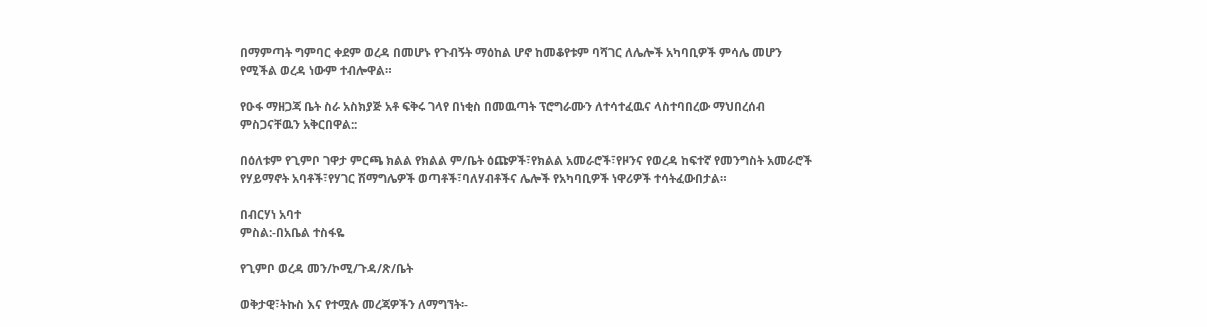በማምጣት ግምባር ቀደም ወረዳ በመሆኑ የጉብኝት ማዕከል ሆኖ ከመቆየቱም ባሻገር ለሌሎች አካባቢዎች ምሳሌ መሆን የሚችል ወረዳ ነውም ተብሎዋል።

የዑፋ ማዘጋጃ ቤት ስራ አስክያጅ አቶ ፍቅሩ ገላየ በነቂስ በመዉጣት ፕሮግራሙን ለተሳተፈዉና ላስተባበረው ማህበረሰብ ምስጋናቸዉን አቅርበዋል::

በዕለቱም የጊምቦ ገዋታ ምርጫ ክልል የክልል ም/ቤት ዕጩዎች፣የክልል አመራሮች፣የዞንና የወረዳ ከፍተኛ የመንግስት አመራሮች የሃይማኖት አባቶች፣የሃገር ሽማግሌዎች ወጣቶች፣ባለሃብቶችና ሌሎች የአካባቢዎች ነዋሪዎች ተሳትፈውበታል።

በብርሃነ አባተ
ምስል:-በአቤል ተስፋዬ

የጊምቦ ወረዳ መን/ኮሚ/ጉዳ/ጽ/ቤት

ወቅታዊ፣ትኩስ እና የተሟሉ መረጃዎችን ለማግኘት፡-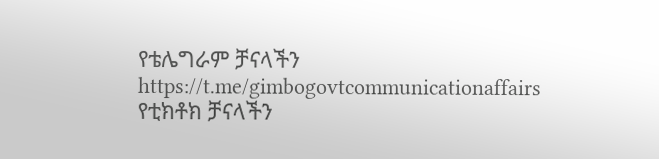የቴሌግራም ቻናላችን
https://t.me/gimbogovtcommunicationaffairs
የቲክቶክ ቻናላችን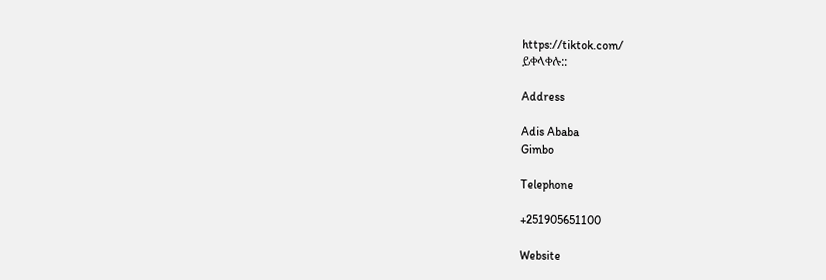https://tiktok.com/
ይቀላቀሉ::

Address

Adis Ababa
Gimbo

Telephone

+251905651100

Website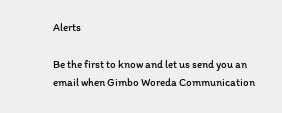Alerts

Be the first to know and let us send you an email when Gimbo Woreda Communication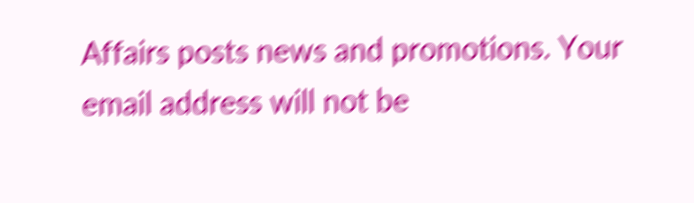Affairs posts news and promotions. Your email address will not be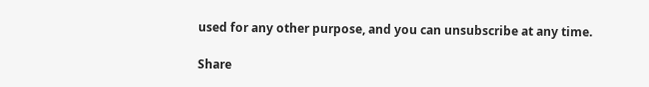used for any other purpose, and you can unsubscribe at any time.

Share